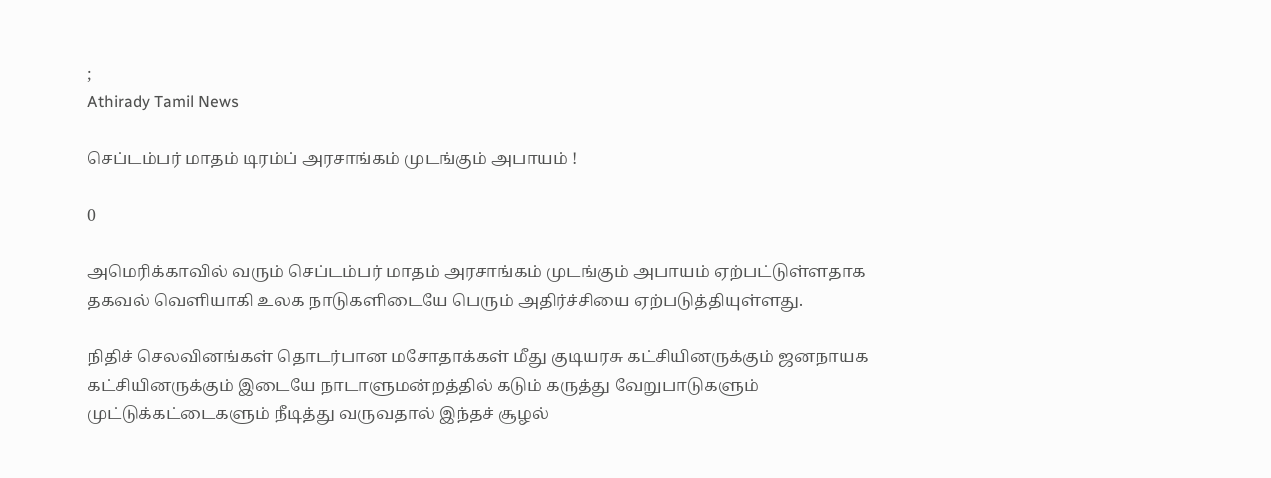;
Athirady Tamil News

செப்டம்பர் மாதம் டிரம்ப் அரசாங்கம் முடங்கும் அபாயம் !

0

அமெரிக்காவில் வரும் செப்டம்பர் மாதம் அரசாங்கம் முடங்கும் அபாயம் ஏற்பட்டுள்ளதாக தகவல் வெளியாகி உலக நாடுகளிடையே பெரும் அதிர்ச்சியை ஏற்படுத்தியுள்ளது.

நிதிச் செலவினங்கள் தொடர்பான மசோதாக்கள் மீது குடியரசு கட்சியினருக்கும் ஜனநாயக கட்சியினருக்கும் இடையே நாடாளுமன்றத்தில் கடும் கருத்து வேறுபாடுகளும் முட்டுக்கட்டைகளும் நீடித்து வருவதால் இந்தச் சூழல்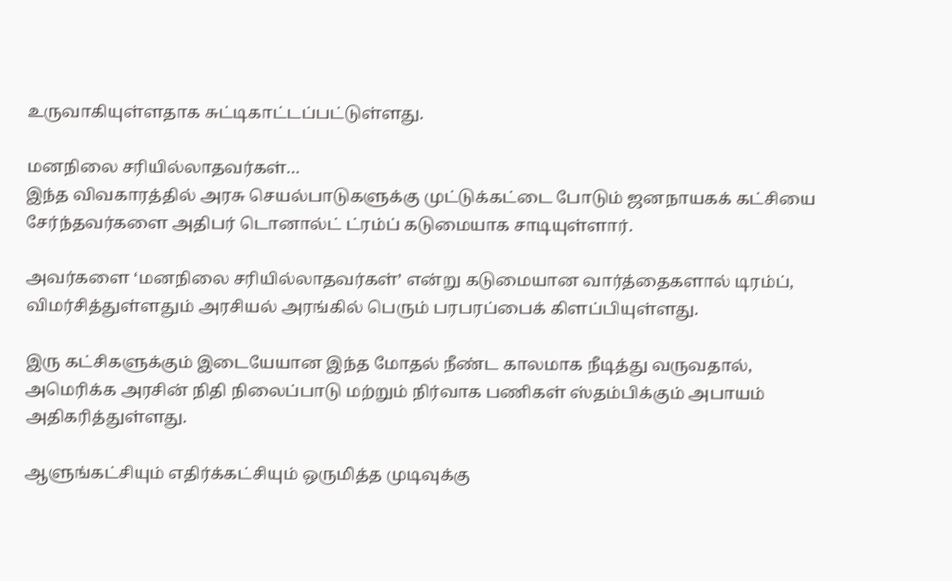உருவாகியுள்ளதாக சுட்டிகாட்டப்பட்டுள்ளது.

மனநிலை சரியில்லாதவர்கள்…
இந்த விவகாரத்தில் அரசு செயல்பாடுகளுக்கு முட்டுக்கட்டை போடும் ஜனநாயகக் கட்சியை சேர்ந்தவர்களை அதிபர் டொனால்ட் ட்ரம்ப் கடுமையாக சாடியுள்ளார்.

அவர்களை ‘மனநிலை சரியில்லாதவர்கள்’ என்று கடுமையான வார்த்தைகளால் டிரம்ப், விமர்சித்துள்ளதும் அரசியல் அரங்கில் பெரும் பரபரப்பைக் கிளப்பியுள்ளது.

இரு கட்சிகளுக்கும் இடையேயான இந்த மோதல் நீண்ட காலமாக நீடித்து வருவதால், அமெரிக்க அரசின் நிதி நிலைப்பாடு மற்றும் நிர்வாக பணிகள் ஸ்தம்பிக்கும் அபாயம் அதிகரித்துள்ளது.

ஆளுங்கட்சியும் எதிர்க்கட்சியும் ஒருமித்த முடிவுக்கு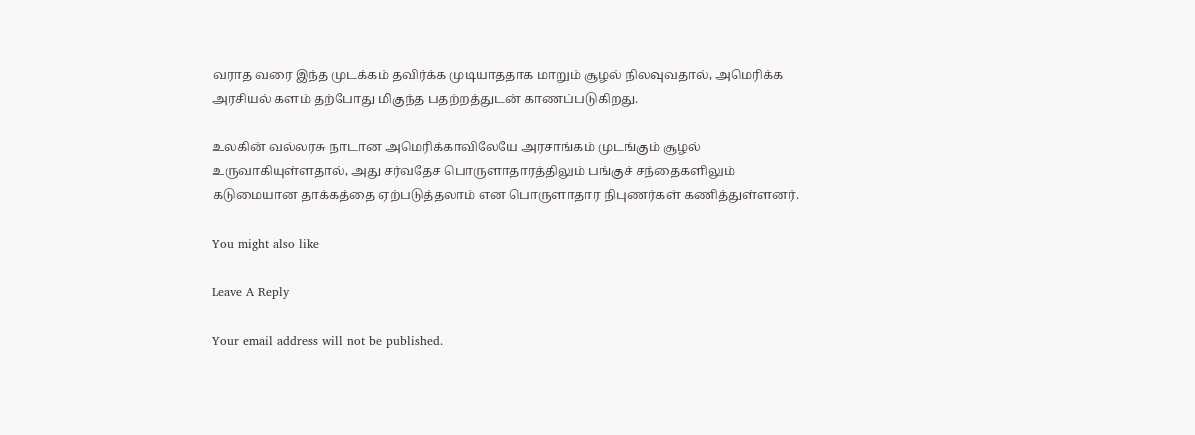வராத வரை இந்த முடக்கம் தவிர்க்க முடியாததாக மாறும் சூழல் நிலவுவதால், அமெரிக்க அரசியல் களம் தற்போது மிகுந்த பதற்றத்துடன் காணப்படுகிறது.

உலகின் வல்லரசு நாடான அமெரிக்காவிலேயே அரசாங்கம் முடங்கும் சூழல் உருவாகியுள்ளதால், அது சர்வதேச பொருளாதாரத்திலும் பங்குச் சந்தைகளிலும் கடுமையான தாக்கத்தை ஏற்படுத்தலாம் என பொருளாதார நிபுணர்கள் கணித்துள்ளனர்.

You might also like

Leave A Reply

Your email address will not be published.